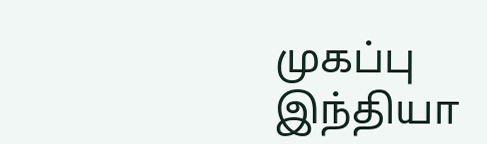முகப்பு
இந்தியா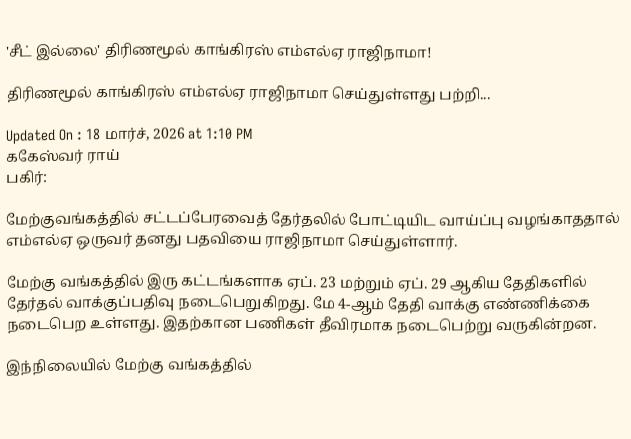'சீட் இல்லை' திரிணமூல் காங்கிரஸ் எம்எல்ஏ ராஜிநாமா!

திரிணமூல் காங்கிரஸ் எம்எல்ஏ ராஜிநாமா செய்துள்ளது பற்றி...

Updated On : 18 மார்ச், 2026 at 1:10 PM
ககேஸ்வர் ராய்
பகிர்:

மேற்குவங்கத்தில் சட்டப்பேரவைத் தேர்தலில் போட்டியிட வாய்ப்பு வழங்காததால் எம்எல்ஏ ஒருவர் தனது பதவியை ராஜிநாமா செய்துள்ளார்.

மேற்கு வங்கத்தில் இரு கட்டங்களாக ஏப். 23 மற்றும் ஏப். 29 ஆகிய தேதிகளில் தேர்தல் வாக்குப்பதிவு நடைபெறுகிறது. மே 4-ஆம் தேதி வாக்கு எண்ணிக்கை நடைபெற உள்ளது. இதற்கான பணிகள் தீவிரமாக நடைபெற்று வருகின்றன.

இந்நிலையில் மேற்கு வங்கத்தில்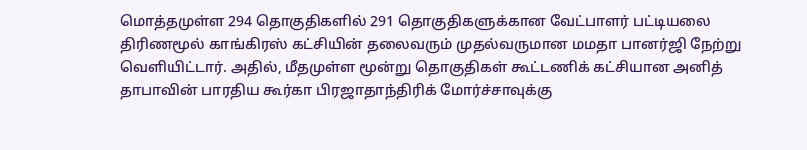மொத்தமுள்ள 294 தொகுதிகளில் 291 தொகுதிகளுக்கான வேட்பாளர் பட்டியலை திரிணமூல் காங்கிரஸ் கட்சியின் தலைவரும் முதல்வருமான மமதா பானர்ஜி நேற்று வெளியிட்டார். அதில், மீதமுள்ள மூன்று தொகுதிகள் கூட்டணிக் கட்சியான அனித் தாபாவின் பாரதிய கூர்கா பிரஜாதாந்திரிக் மோர்ச்சாவுக்கு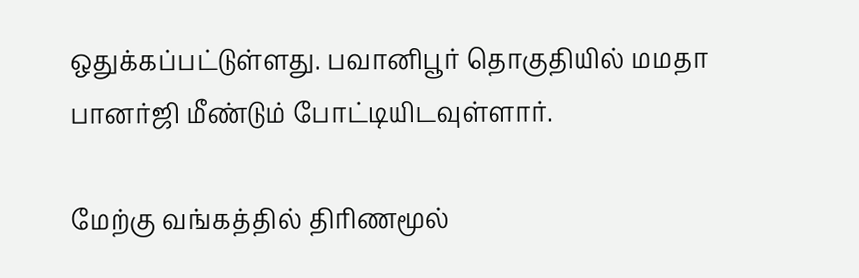ஒதுக்கப்பட்டுள்ளது. பவானிபூர் தொகுதியில் மமதா பானர்ஜி மீண்டும் போட்டியிடவுள்ளார்.

மேற்கு வங்கத்தில் திரிணமூல்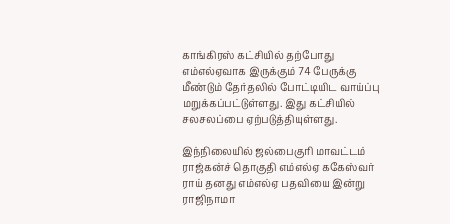காங்கிரஸ் கட்சியில் தற்போது எம்எல்ஏவாக இருக்கும் 74 பேருக்கு மீண்டும் தேர்தலில் போட்டியிட வாய்ப்பு மறுக்கப்பட்டுள்ளது. இது கட்சியில் சலசலப்பை ஏற்படுத்தியுள்ளது.

இந்நிலையில் ஜல்பைகுரி மாவட்டம் ராஜ்கன்ச் தொகுதி எம்எல்ஏ ககேஸ்வர் ராய் தனது எம்எல்ஏ பதவியை இன்று ராஜிநாமா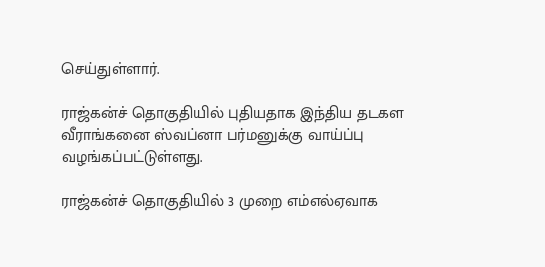செய்துள்ளார்.

ராஜ்கன்ச் தொகுதியில் புதியதாக இந்திய தடகள வீராங்கனை ஸ்வப்னா பர்மனுக்கு வாய்ப்பு வழங்கப்பட்டுள்ளது.

ராஜ்கன்ச் தொகுதியில் 3 முறை எம்எல்ஏவாக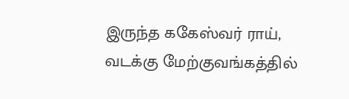இருந்த ககேஸ்வர் ராய், வடக்கு மேற்குவங்கத்தில்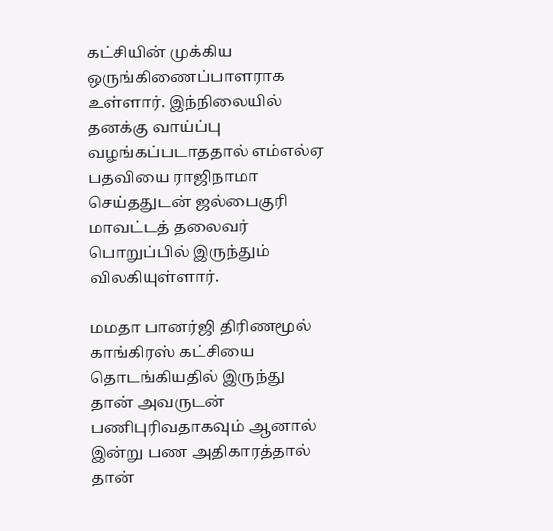கட்சியின் முக்கிய ஒருங்கிணைப்பாளராக உள்ளார். இந்நிலையில் தனக்கு வாய்ப்பு வழங்கப்படாததால் எம்எல்ஏ பதவியை ராஜிநாமா செய்ததுடன் ஜல்பைகுரி மாவட்டத் தலைவர் பொறுப்பில் இருந்தும் விலகியுள்ளார்.

மமதா பானர்ஜி திரிணமூல் காங்கிரஸ் கட்சியை தொடங்கியதில் இருந்து தான் அவருடன் பணிபுரிவதாகவும் ஆனால் இன்று பண அதிகாரத்தால் தான்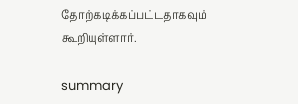தோற்கடிக்கப்பட்டதாகவும் கூறியுள்ளார்.

summary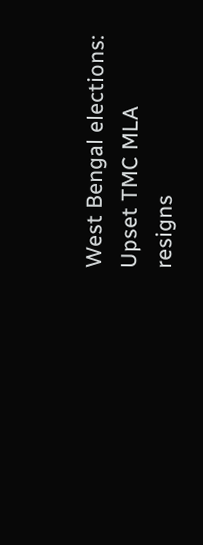West Bengal elections: Upset TMC MLA resigns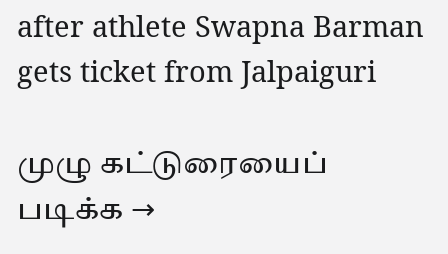after athlete Swapna Barman gets ticket from Jalpaiguri

முழு கட்டுரையைப் படிக்க →